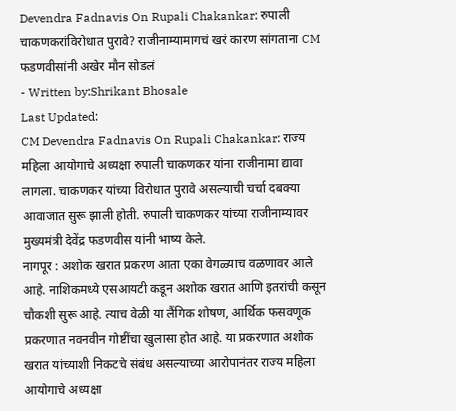Devendra Fadnavis On Rupali Chakankar: रुपाली चाकणकरांविरोधात पुरावे? राजीनाम्यामागचं खरं कारण सांगताना CM फडणवीसांनी अखेर मौन सोडलं
- Written by:Shrikant Bhosale
Last Updated:
CM Devendra Fadnavis On Rupali Chakankar: राज्य महिला आयोगाचे अध्यक्षा रुपाली चाकणकर यांना राजीनामा द्यावा लागला. चाकणकर यांच्या विरोधात पुरावे असल्याची चर्चा दबक्या आवाजात सुरू झाली होती. रुपाली चाकणकर यांच्या राजीनाम्यावर मुख्यमंत्री देवेंद्र फडणवीस यांनी भाष्य केले.
नागपूर : अशोक खरात प्रकरण आता एका वेगळ्याच वळणावर आले आहे. नाशिकमध्ये एसआयटी कडून अशोक खरात आणि इतरांची कसून चौकशी सुरू आहे. त्याच वेळी या लैंगिक शोषण, आर्थिक फसवणूक प्रकरणात नवनवीन गोष्टींचा खुलासा होत आहे. या प्रकरणात अशोक खरात यांच्याशी निकटचे संबंध असल्याच्या आरोपानंतर राज्य महिला आयोगाचे अध्यक्षा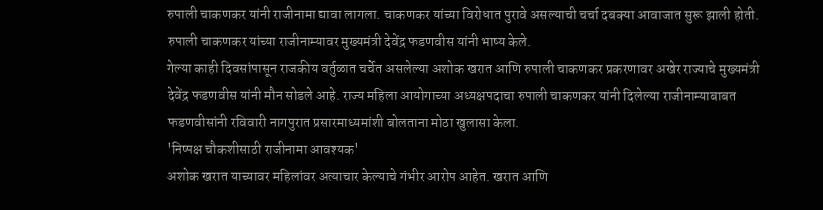रुपाली चाकणकर यांनी राजीनामा द्यावा लागला. चाकणकर यांच्या विरोधात पुरावे असल्याची चर्चा दबक्या आवाजात सुरू झाली होती. रुपाली चाकणकर यांच्या राजीनाम्यावर मुख्यमंत्री देवेंद्र फडणवीस यांनी भाष्य केले.
गेल्या काही दिवसांपासून राजकीय वर्तुळात चर्चेत असलेल्या अशोक खरात आणि रुपाली चाकणकर प्रकरणावर अखेर राज्याचे मुख्यमंत्री देवेंद्र फडणवीस यांनी मौन सोडले आहे. राज्य महिला आयोगाच्या अध्यक्षपदाचा रुपाली चाकणकर यांनी दिलेल्या राजीनाम्याबाबत फडणवीसांनी रविवारी नागपुरात प्रसारमाध्यमांशी बोलताना मोठा खुलासा केला.
'निष्पक्ष चौकशीसाठी राजीनामा आवश्यक'
अशोक खरात याच्यावर महिलांवर अत्याचार केल्याचे गंभीर आरोप आहेत. खरात आणि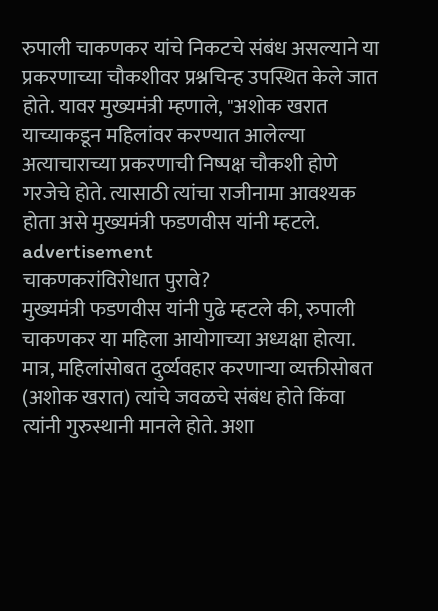रुपाली चाकणकर यांचे निकटचे संबंध असल्याने या प्रकरणाच्या चौकशीवर प्रश्नचिन्ह उपस्थित केले जात होते. यावर मुख्यमंत्री म्हणाले, "अशोक खरात याच्याकडून महिलांवर करण्यात आलेल्या अत्याचाराच्या प्रकरणाची निष्पक्ष चौकशी होणे गरजेचे होते. त्यासाठी त्यांचा राजीनामा आवश्यक होता असे मुख्यमंत्री फडणवीस यांनी म्हटले.
advertisement
चाकणकरांविरोधात पुरावे?
मुख्यमंत्री फडणवीस यांनी पुढे म्हटले की, रुपाली चाकणकर या महिला आयोगाच्या अध्यक्षा होत्या. मात्र, महिलांसोबत दुर्व्यवहार करणाऱ्या व्यक्तीसोबत (अशोक खरात) त्यांचे जवळचे संबंध होते किंवा त्यांनी गुरुस्थानी मानले होते. अशा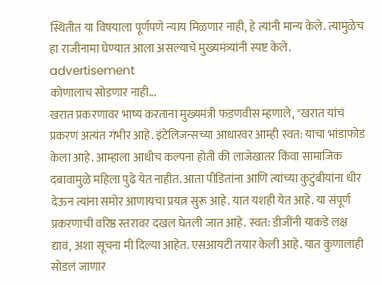स्थितीत या विषयाला पूर्णपणे न्याय मिळणार नाही, हे त्यांनी मान्य केले. त्यामुळेच हा राजीनामा घेण्यात आला असल्याचे मुख्यमंत्र्यांनी स्पष्ट केले.
advertisement
कोणालाच सोडणार नाही...
खरात प्रकरणावर भाष्य करताना मुख्यमंत्री फडणवीस म्हणाले, "खरात यांचं प्रकरणं अत्यंत गंभीर आहे. इंटेलिजन्सच्या आधारवर आम्ही स्वत: याचा भांडाफोड केला आहे. आम्हाला आधीच कल्पना होती की लाजेखातर किंवा सामाजिक दबावामुळे महिला पुढे येत नाहीत. आता पीडितांना आणि त्यांच्या कुटुंबीयांना धीर देऊन त्यांना समोर आणायचा प्रयत्न सुरू आहे. यात यशही येत आहे. या संपूर्ण प्रकरणाची वरिष्ठ स्तरावर दखल घेतली जात आहे. स्वत: डीजींनी याकडे लक्ष द्यावं, अशा सूचना मी दिल्या आहेत. एसआयटी तयार केली आहे. यात कुणालाही सोडलं जाणार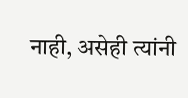नाही, असेही त्यांनी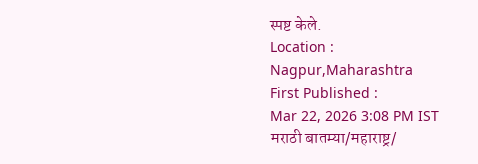स्पष्ट केले.
Location :
Nagpur,Maharashtra
First Published :
Mar 22, 2026 3:08 PM IST
मराठी बातम्या/महाराष्ट्र/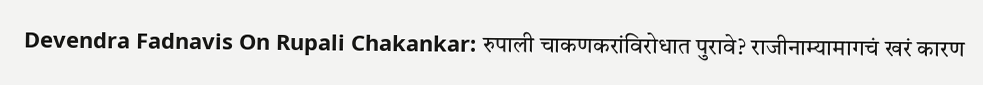Devendra Fadnavis On Rupali Chakankar: रुपाली चाकणकरांविरोधात पुरावे? राजीनाम्यामागचं खरं कारण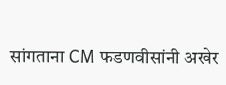सांगताना CM फडणवीसांनी अखेर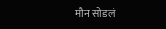मौन सोडलं